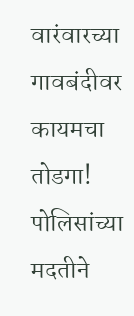वारंवारच्या गावबंदीवर कायमचा तोडगा! पोलिसांच्या मदतीने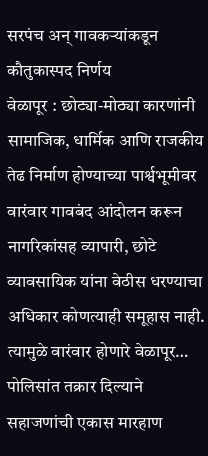सरपंच अन् गावकऱ्यांकडून कौतुकास्पद निर्णय
वेळापूर : छोट्या-मोठ्या कारणांनी सामाजिक, धार्मिक आणि राजकीय तेढ निर्माण होण्याच्या पार्श्वभूमीवर वारंवार गावबंद आंदोलन करून नागरिकांसह व्यापारी, छोटे व्यावसायिक यांना वेठीस धरण्याचा अधिकार कोणत्याही समूहास नाही. त्यामुळे वारंवार होणारे वेळापूर…
पोलिसांत तक्रार दिल्याने सहाजणांची एकास मारहाण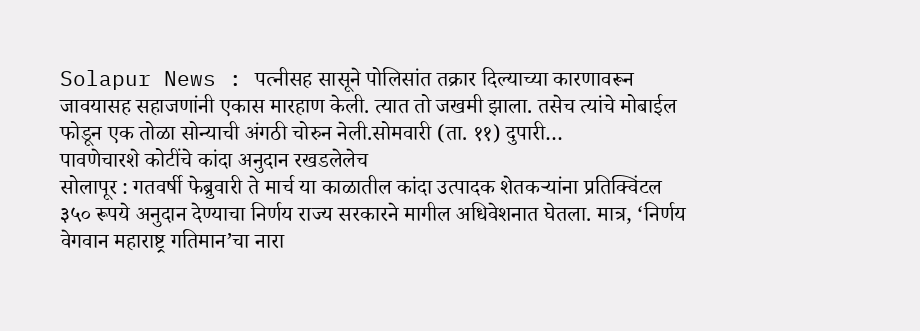Solapur News : पत्नीसह सासूने पोलिसांत तक्रार दिल्याच्या कारणावरून जावयासह सहाजणांनी एकास मारहाण केली. त्यात तो जखमी झाला. तसेच त्यांचे मोबाईल फोडून एक तोळा सोन्याची अंगठी चोरुन नेली.सोमवारी (ता. ११) दुपारी…
पावणेचारशे कोटींचे कांदा अनुदान रखडलेलेच
सोलापूर : गतवर्षी फेब्रुवारी ते मार्च या काळातील कांदा उत्पादक शेतकऱ्यांना प्रतिक्विंटल ३५० रूपये अनुदान देण्याचा निर्णय राज्य सरकारने मागील अधिवेशनात घेतला. मात्र, ‘निर्णय वेगवान महाराष्ट्र गतिमान’चा नारा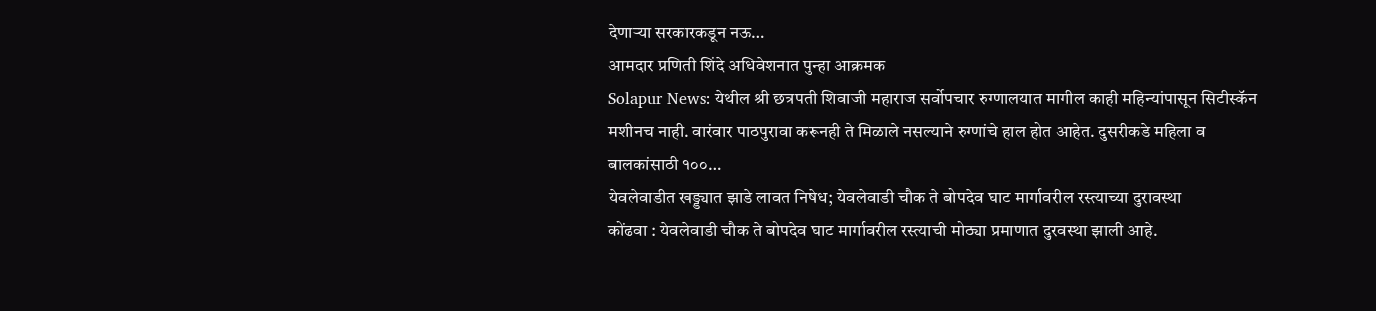देणाऱ्या सरकारकडून नऊ…
आमदार प्रणिती शिंदे अधिवेशनात पुन्हा आक्रमक
Solapur News: येथील श्री छत्रपती शिवाजी महाराज सर्वोपचार रुग्णालयात मागील काही महिन्यांपासून सिटीस्कॅन मशीनच नाही. वारंवार पाठपुरावा करूनही ते मिळाले नसल्याने रुग्णांचे हाल होत आहेत. दुसरीकडे महिला व बालकांसाठी १००…
येवलेवाडीत खड्ड्यात झाडे लावत निषेध; येवलेवाडी चौक ते बोपदेव घाट मार्गावरील रस्त्याच्या दुरावस्था
कोंढवा : येवलेवाडी चौक ते बोपदेव घाट मार्गावरील रस्त्याची मोठ्या प्रमाणात दुरवस्था झाली आहे.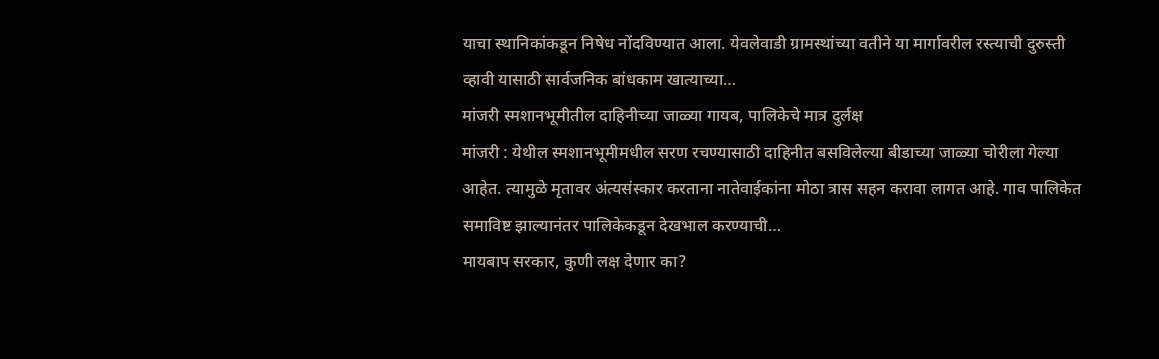याचा स्थानिकांकडून निषेध नोंदविण्यात आला. येवलेवाडी ग्रामस्थांच्या वतीने या मार्गावरील रस्त्याची दुरुस्ती व्हावी यासाठी सार्वजनिक बांधकाम खात्याच्या…
मांजरी स्मशानभूमीतील दाहिनीच्या जाळ्या गायब, पालिकेचे मात्र दुर्लक्ष
मांजरी : येथील स्मशानभूमीमधील सरण रचण्यासाठी दाहिनीत बसविलेल्या बीडाच्या जाळ्या चोरीला गेल्या आहेत. त्यामुळे मृतावर अंत्यसंस्कार करताना नातेवाईकांना मोठा त्रास सहन करावा लागत आहे. गाव पालिकेत समाविष्ट झाल्यानंतर पालिकेकडून देखभाल करण्याची…
मायबाप सरकार, कुणी लक्ष देणार का?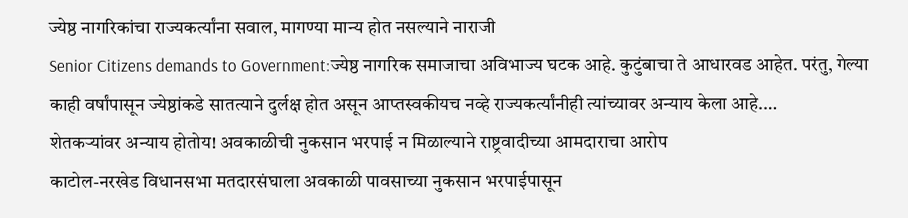ज्येष्ठ नागरिकांचा राज्यकर्त्यांना सवाल, मागण्या मान्य होत नसल्याने नाराजी
Senior Citizens demands to Government:ज्येष्ठ नागरिक समाजाचा अविभाज्य घटक आहे. कुटुंबाचा ते आधारवड आहेत. परंतु, गेल्या काही वर्षांपासून ज्येष्ठांकडे सातत्याने दुर्लक्ष होत असून आप्तस्वकीयच नव्हे राज्यकर्त्यांनीही त्यांच्यावर अन्याय केला आहे.…
शेतकऱ्यांवर अन्याय होतोय! अवकाळीची नुकसान भरपाई न मिळाल्याने राष्ट्रवादीच्या आमदाराचा आरोप
काटोल-नरखेड विधानसभा मतदारसंघाला अवकाळी पावसाच्या नुकसान भरपाईपासून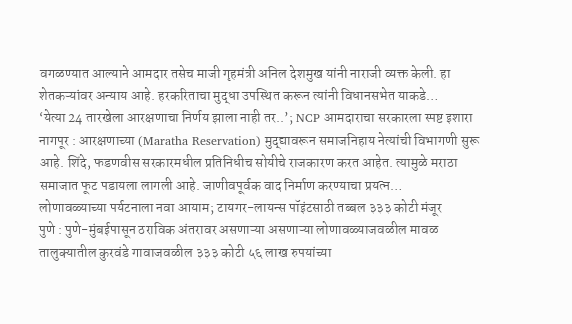वगळण्यात आल्याने आमदार तसेच माजी गृहमंत्री अनिल देशमुख यांनी नाराजी व्यक्त केली. हा शेतकऱ्यांवर अन्याय आहे. हरकरिताचा मुद्धा उपस्थित करून त्यांनी विधानसभेत याकडे…
‘येत्या 24 तारखेला आरक्षणाचा निर्णय झाला नाही तर..’; NCP आमदाराचा सरकारला स्पष्ट इशारा
नागपूर : आरक्षणाच्या (Maratha Reservation) मुद्द्यावरून समाजनिहाय नेत्यांची विभागणी सुरू आहे. शिंदे, फडणवीस सरकारमधील प्रतिनिधीच सोयीचे राजकारण करत आहेत. त्यामुळे मराठा समाजात फूट पडायला लागली आहे. जाणीवपूर्वक वाद निर्माण करण्याचा प्रयत्न…
लोणावळ्याच्या पर्यटनाला नवा आयाम; टायगर-लायन्स पॉइंटसाठी तब्बल ३३३ कोटी मंजूर
पुणे : पुणे-मुंबईपासून ठराविक अंतरावर असणाऱ्या असणाऱ्या लोणावळ्याजवळील मावळ तालुक्यातील कुरवंडे गावाजवळील ३३३ कोटी ५६ लाख रुपयांच्या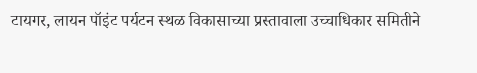टायगर, लायन पॉइंट पर्यटन स्थळ विकासाच्या प्रस्तावाला उच्चाधिकार समितीने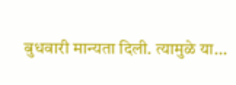बुधवारी मान्यता दिली. त्यामुळे या…